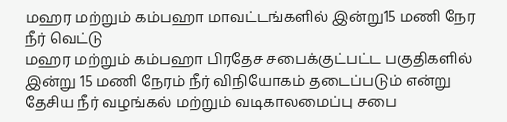மஹர மற்றும் கம்பஹா மாவட்டங்களில் இன்று15 மணி நேர நீர் வெட்டு
மஹர மற்றும் கம்பஹா பிரதேச சபைக்குட்பட்ட பகுதிகளில் இன்று 15 மணி நேரம் நீர் விநியோகம் தடைப்படும் என்று தேசிய நீர் வழங்கல் மற்றும் வடிகாலமைப்பு சபை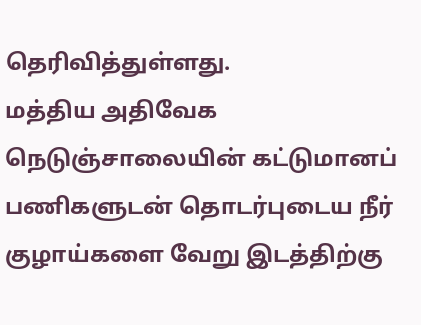தெரிவித்துள்ளது.
மத்திய அதிவேக நெடுஞ்சாலையின் கட்டுமானப் பணிகளுடன் தொடர்புடைய நீர் குழாய்களை வேறு இடத்திற்கு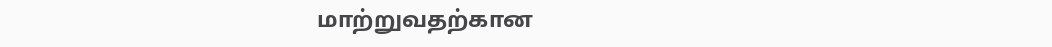மாற்றுவதற்கான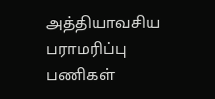அத்தியாவசிய பராமரிப்பு பணிகள்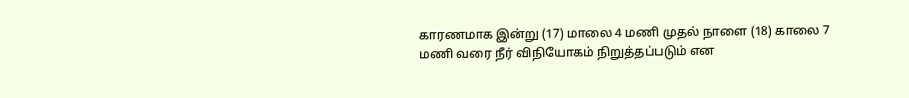காரணமாக இன்று (17) மாலை 4 மணி முதல் நாளை (18) காலை 7 மணி வரை நீர் விநியோகம் நிறுத்தப்படும் என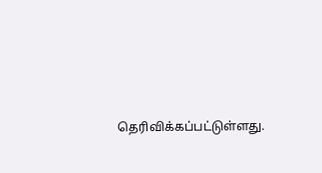தெரிவிக்கப்பட்டுள்ளது.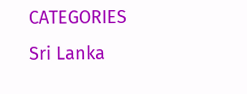CATEGORIES Sri Lanka